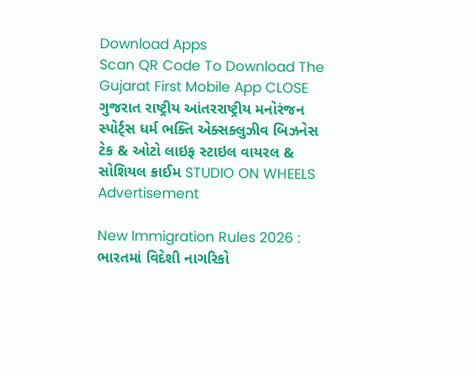Download Apps
Scan QR Code To Download The Gujarat First Mobile App CLOSE
ગુજરાત રાષ્ટ્રીય આંતરરાષ્ટ્રીય મનોરંજન સ્પોર્ટ્સ ધર્મ ભક્તિ એક્સક્લુઝીવ બિઝનેસ ટેક & ઓટો લાઇફ સ્ટાઇલ વાયરલ & સોશિયલ ક્રાઈમ STUDIO ON WHEELS
Advertisement

New Immigration Rules 2026 : ભારતમાં વિદેશી નાગરિકો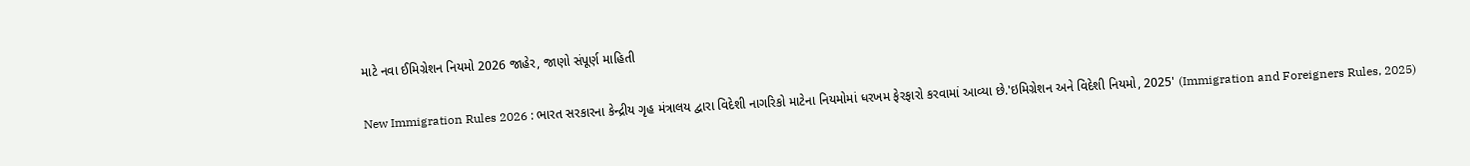માટે નવા ઈમિગ્રેશન નિયમો 2026 જાહેર, જાણો સંપૂર્ણ માહિતી

New Immigration Rules 2026 : ભારત સરકારના કેન્દ્રીય ગૃહ મંત્રાલય દ્વારા વિદેશી નાગરિકો માટેના નિયમોમાં ધરખમ ફેરફારો કરવામાં આવ્યા છે.'ઇમિગ્રેશન અને વિદેશી નિયમો, 2025' (Immigration and Foreigners Rules, 2025)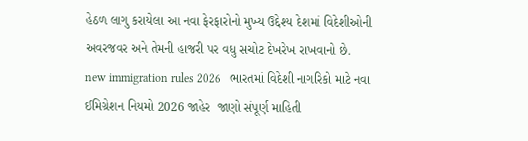હેઠળ લાગુ કરાયેલા આ નવા ફેરફારોનો મુખ્ય ઉદ્દેશ્ય દેશમાં વિદેશીઓની અવરજવર અને તેમની હાજરી પર વધુ સચોટ દેખરેખ રાખવાનો છે.
new immigration rules 2026   ભારતમાં વિદેશી નાગરિકો માટે નવા ઈમિગ્રેશન નિયમો 2026 જાહેર  જાણો સંપૂર્ણ માહિતી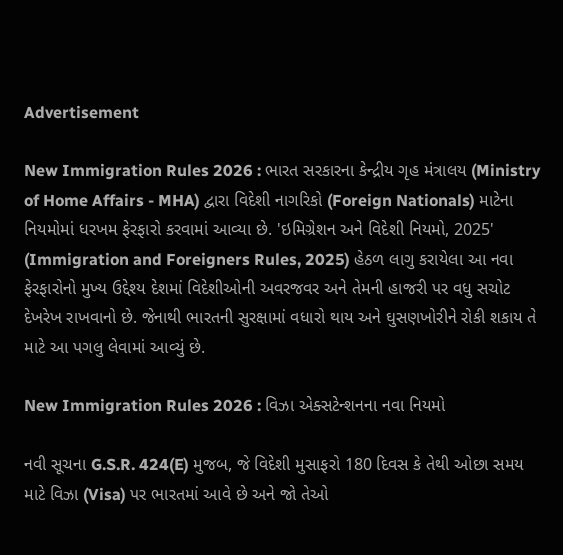Advertisement

New Immigration Rules 2026 : ભારત સરકારના કેન્દ્રીય ગૃહ મંત્રાલય (Ministry of Home Affairs - MHA) દ્વારા વિદેશી નાગરિકો (Foreign Nationals) માટેના નિયમોમાં ધરખમ ફેરફારો કરવામાં આવ્યા છે. 'ઇમિગ્રેશન અને વિદેશી નિયમો, 2025' (Immigration and Foreigners Rules, 2025) હેઠળ લાગુ કરાયેલા આ નવા ફેરફારોનો મુખ્ય ઉદ્દેશ્ય દેશમાં વિદેશીઓની અવરજવર અને તેમની હાજરી પર વધુ સચોટ દેખરેખ રાખવાનો છે. જેનાથી ભારતની સુરક્ષામાં વધારો થાય અને ઘુસણખોરીને રોકી શકાય તે માટે આ પગલુ લેવામાં આવ્યું છે.

New Immigration Rules 2026 : વિઝા એક્સટેન્શનના નવા નિયમો

નવી સૂચના G.S.R. 424(E) મુજબ, જે વિદેશી મુસાફરો 180 દિવસ કે તેથી ઓછા સમય માટે વિઝા (Visa) પર ભારતમાં આવે છે અને જો તેઓ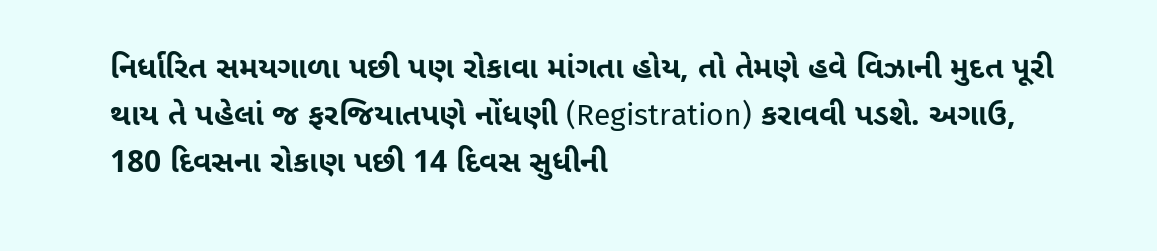નિર્ધારિત સમયગાળા પછી પણ રોકાવા માંગતા હોય, તો તેમણે હવે વિઝાની મુદત પૂરી થાય તે પહેલાં જ ફરજિયાતપણે નોંધણી (Registration) કરાવવી પડશે. અગાઉ, 180 દિવસના રોકાણ પછી 14 દિવસ સુધીની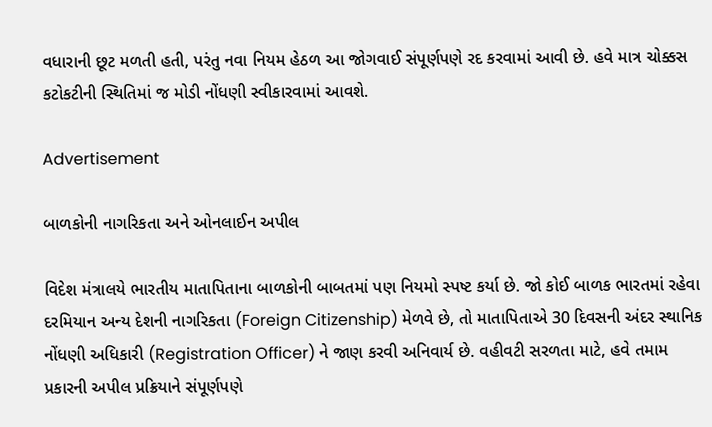વધારાની છૂટ મળતી હતી, પરંતુ નવા નિયમ હેઠળ આ જોગવાઈ સંપૂર્ણપણે રદ કરવામાં આવી છે. હવે માત્ર ચોક્કસ કટોકટીની સ્થિતિમાં જ મોડી નોંધણી સ્વીકારવામાં આવશે.

Advertisement

બાળકોની નાગરિકતા અને ઓનલાઈન અપીલ

વિદેશ મંત્રાલયે ભારતીય માતાપિતાના બાળકોની બાબતમાં પણ નિયમો સ્પષ્ટ કર્યા છે. જો કોઈ બાળક ભારતમાં રહેવા દરમિયાન અન્ય દેશની નાગરિકતા (Foreign Citizenship) મેળવે છે, તો માતાપિતાએ 30 દિવસની અંદર સ્થાનિક નોંધણી અધિકારી (Registration Officer) ને જાણ કરવી અનિવાર્ય છે. વહીવટી સરળતા માટે, હવે તમામ પ્રકારની અપીલ પ્રક્રિયાને સંપૂર્ણપણે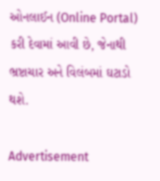ઓનલાઈન (Online Portal) કરી દેવામાં આવી છે, જેનાથી ભ્રષ્ટાચાર અને વિલંબમાં ઘટાડો થશે.

Advertisement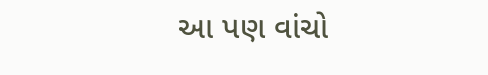આ પણ વાંચો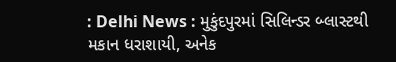: Delhi News : મુકુંદપુરમાં સિલિન્ડર બ્લાસ્ટથી મકાન ધરાશાયી, અનેક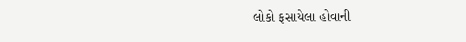લોકો ફસાયેલા હોવાની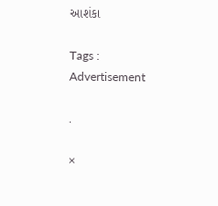આશંકા

Tags :
Advertisement

.

×